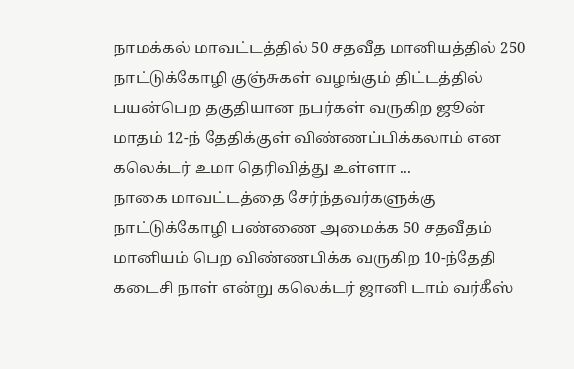நாமக்கல் மாவட்டத்தில் 50 சதவீத மானியத்தில் 250 நாட்டுக்கோழி குஞ்சுகள் வழங்கும் திட்டத்தில் பயன்பெற தகுதியான நபர்கள் வருகிற ஜூன் மாதம் 12-ந் தேதிக்குள் விண்ணப்பிக்கலாம் என கலெக்டர் உமா தெரிவித்து உள்ளா ...
நாகை மாவட்டத்தை சேர்ந்தவர்களுக்கு நாட்டுக்கோழி பண்ணை அமைக்க 50 சதவீதம் மானியம் பெற விண்ணபிக்க வருகிற 10-ந்தேதி கடைசி நாள் என்று கலெக்டர் ஜானி டாம் வர்கீஸ்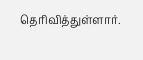தெரிவித்துள்ளார்.